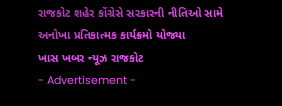રાજકોટ શહેર કોંગ્રેસે સરકારની નીતિઓ સામે અનોખા પ્રતિકાત્મક કાર્યક્રમો યોજ્યા
ખાસ ખબર ન્યૂઝ રાજકોટ
- Advertisement -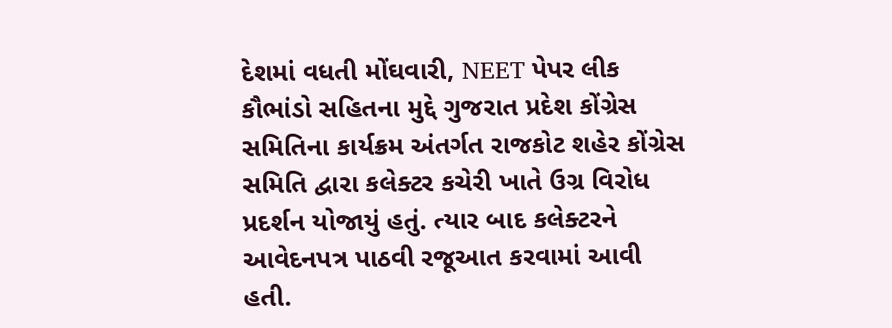દેશમાં વધતી મોંઘવારી, NEET પેપર લીક કૌભાંડો સહિતના મુદ્દે ગુજરાત પ્રદેશ કોંગ્રેસ સમિતિના કાર્યક્રમ અંતર્ગત રાજકોટ શહેર કોંગ્રેસ સમિતિ દ્વારા કલેક્ટર કચેરી ખાતે ઉગ્ર વિરોધ પ્રદર્શન યોજાયું હતું. ત્યાર બાદ કલેક્ટરને આવેદનપત્ર પાઠવી રજૂઆત કરવામાં આવી હતી.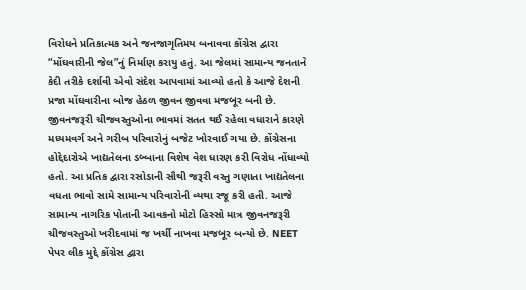વિરોધને પ્રતિકાત્મક અને જનજાગૃતિમય બનાવવા કોંગ્રેસ દ્વારા “મોંઘવારીની જેલ”નું નિર્માણ કરાયુ હતું. આ જેલમાં સામાન્ય જનતાને કેદી તરીકે દર્શાવી એવો સંદેશ આપવામાં આવ્યો હતો કે આજે દેશની પ્રજા મોંઘવારીના બોજ હેઠળ જીવન જીવવા મજબૂર બની છે. જીવનજરૂરી ચીજવસ્તુઓના ભાવમાં સતત થઈ રહેલા વધારાને કારણે મધ્યમવર્ગ અને ગરીબ પરિવારોનું બજેટ ખોરવાઈ ગયા છે. કોંગ્રેસના હોદ્દેદારોએ ખાદ્યતેલના ડબ્બાના વિશેષ વેશ ધારણ કરી વિરોધ નોંધાવ્યો હતો. આ પ્રતિક દ્વારા રસોડાની સૌથી જરૂરી વસ્તુ ગણાતા ખાદ્યતેલના વધતા ભાવો સામે સામાન્ય પરિવારોની વ્યથા રજૂ કરી હતી. આજે સામાન્ય નાગરિક પોતાની આવકનો મોટો હિસ્સો માત્ર જીવનજરૂરી ચીજવસ્તુઓ ખરીદવામાં જ ખર્ચી નાખવા મજબૂર બન્યો છે. NEET પેપર લીક મુદ્દે કોંગ્રેસ દ્વારા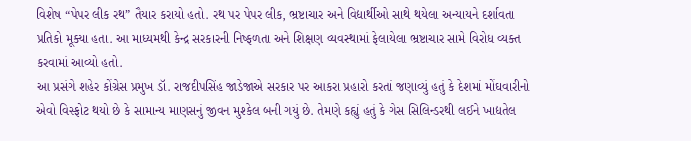વિશેષ “પેપર લીક રથ” તૈયાર કરાયો હતો. રથ પર પેપર લીક, ભ્રષ્ટાચાર અને વિદ્યાર્થીઓ સાથે થયેલા અન્યાયને દર્શાવતા પ્રતિકો મૂક્યા હતા. આ માધ્યમથી કેન્દ્ર સરકારની નિષ્ફળતા અને શિક્ષણ વ્યવસ્થામાં ફેલાયેલા ભ્રષ્ટાચાર સામે વિરોધ વ્યક્ત કરવામાં આવ્યો હતો.
આ પ્રસંગે શહેર કોંગ્રેસ પ્રમુખ ડૉ. રાજદીપસિંહ જાડેજાએ સરકાર પર આકરા પ્રહારો કરતાં જણાવ્યું હતું કે દેશમાં મોંઘવારીનો એવો વિસ્ફોટ થયો છે કે સામાન્ય માણસનું જીવન મુશ્કેલ બની ગયું છે. તેમણે કહ્યું હતું કે ગેસ સિલિન્ડરથી લઈને ખાદ્યતેલ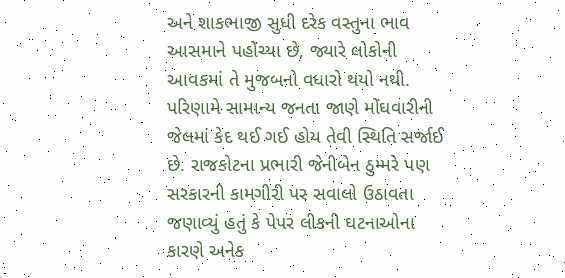અને શાકભાજી સુધી દરેક વસ્તુના ભાવ આસમાને પહોંચ્યા છે, જ્યારે લોકોની આવકમાં તે મુજબનો વધારો થયો નથી. પરિણામે સામાન્ય જનતા જાણે મોંઘવારીની જેલમાં કેદ થઈ ગઈ હોય તેવી સ્થિતિ સર્જાઈ છે. રાજકોટના પ્રભારી જેનીબેન ઠુમ્મરે પણ સરકારની કામગીરી પર સવાલો ઉઠાવતા જણાવ્યું હતું કે પેપર લીકની ઘટનાઓના કારણે અનેક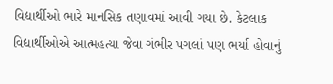વિદ્યાર્થીઓ ભારે માનસિક તણાવમાં આવી ગયા છે. કેટલાક વિદ્યાર્થીઓએ આત્મહત્યા જેવા ગંભીર પગલાં પણ ભર્યા હોવાનું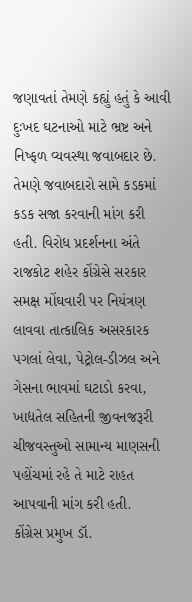જણાવતાં તેમણે કહ્યું હતું કે આવી દુઃખદ ઘટનાઓ માટે ભ્રષ્ટ અને નિષ્ફળ વ્યવસ્થા જવાબદાર છે. તેમણે જવાબદારો સામે કડકમાં કડક સજા કરવાની માંગ કરી હતી. વિરોધ પ્રદર્શનના અંતે રાજકોટ શહેર કોંગ્રેસે સરકાર સમક્ષ મોંઘવારી પર નિયંત્રણ લાવવા તાત્કાલિક અસરકારક પગલાં લેવા, પેટ્રોલ-ડીઝલ અને ગેસના ભાવમાં ઘટાડો કરવા, ખાદ્યતેલ સહિતની જીવનજરૂરી ચીજવસ્તુઓ સામાન્ય માણસની પહોંચમાં રહે તે માટે રાહત આપવાની માંગ કરી હતી.
કોંગ્રેસ પ્રમુખ ડૉ.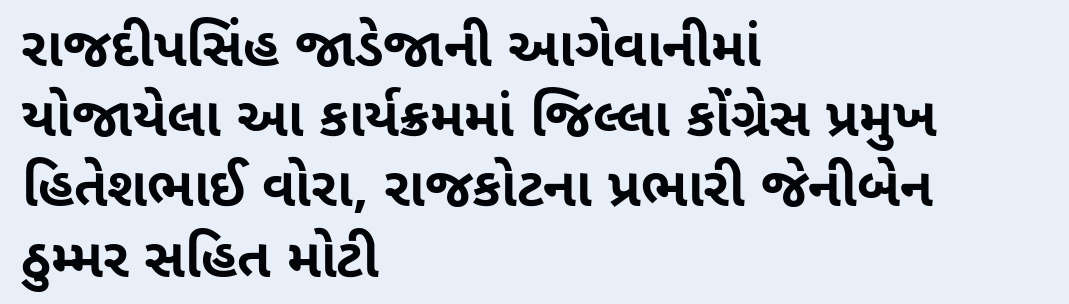રાજદીપસિંહ જાડેજાની આગેવાનીમાં યોજાયેલા આ કાર્યક્રમમાં જિલ્લા કોંગ્રેસ પ્રમુખ હિતેશભાઈ વોરા, રાજકોટના પ્રભારી જેનીબેન ઠુમ્મર સહિત મોટી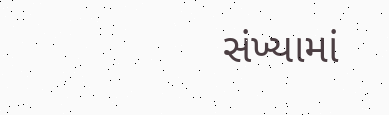સંખ્યામાં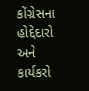કોંગ્રેસના હોદ્દેદારો અને કાર્યકરો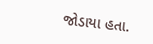જોડાયા હતા.